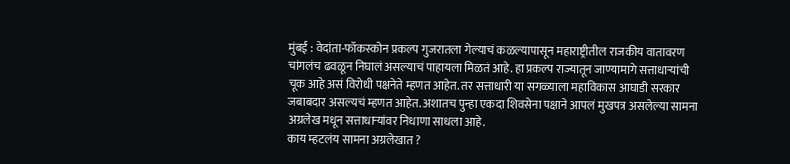मुंबई : वेदांता-फॉकस्कोन प्रकल्प गुजरातला गेल्याचं कळल्यापासून महाराष्ट्रीतील राजकीय वातावरण चांगलंच ढवळून निघालं असल्याचं पाहायला मिळतं आहे. हा प्रकल्प राज्यातून जाण्यामागे सत्ताधाऱ्यांची चूक आहे असं विरोधी पक्षनेते म्हणत आहेत. तर सत्ताधारी या सगळ्याला महाविकास आघाडी सरकार जबाबदार असल्यचं म्हणत आहेत. अशातच पुन्हा एकदा शिवसेना पक्षाने आपलं मुखपत्र असलेल्या सामना अग्रलेख मधून सत्ताधाऱ्यांवर निधाणा साधला आहे.
काय म्हटलंय सामना अग्रलेखात ?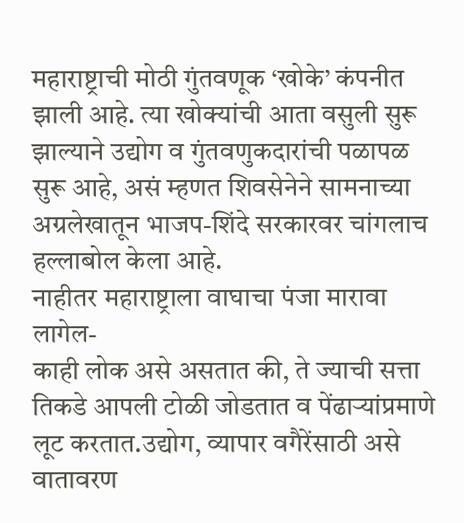महाराष्ट्राची मोठी गुंतवणूक ‘खोके’ कंपनीत झाली आहे. त्या खोक्यांची आता वसुली सुरू झाल्याने उद्योग व गुंतवणुकदारांची पळापळ सुरू आहे, असं म्हणत शिवसेनेने सामनाच्या अग्रलेखातून भाजप-शिंदे सरकारवर चांगलाच हल्लाबोल केला आहे.
नाहीतर महाराष्ट्राला वाघाचा पंजा मारावा लागेल-
काही लोक असे असतात की, ते ज्याची सत्ता तिकडे आपली टोळी जोडतात व पेंढाऱ्यांप्रमाणे लूट करतात.उद्योग, व्यापार वगैरेंसाठी असे वातावरण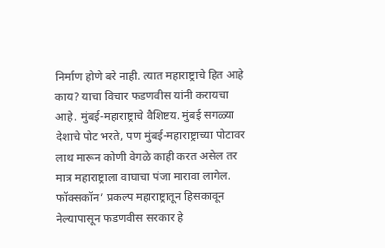निर्माण होणे बरे नाही. त्यात महाराष्ट्राचे हित आहे काय? याचा विचार फडणवीस यांनी करायचा आहे. मुंबई-महाराष्ट्राचे वैशिष्टय. मुंबई सगळ्या देशाचे पोट भरते, पण मुंबई-महाराष्ट्राच्या पोटावर लाथ मारून कोणी वेगळे काही करत असेल तर मात्र महाराष्ट्राला वाघाचा पंजा मारावा लागेल.
फॉक्सकॉन’ प्रकल्प महाराष्ट्रातून हिसकावून नेल्यापासून फडणवीस सरकार हे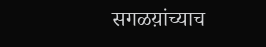सगळय़ांच्याच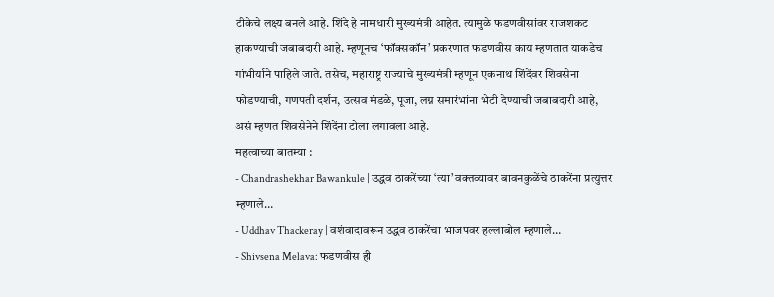टीकेचे लक्ष्य बनले आहे. शिंदे हे नामधारी मुख्यमंत्री आहेत. त्यामुळे फडणवीसांवर राजशकट हाकण्याची जबाबदारी आहे. म्हणूनच ‘फॉक्सकॉन’ प्रकरणात फडणवीस काय म्हणतात याकडेच गांभीर्याने पाहिले जाते. तसेच, महाराष्ट्र राज्याचे मुख्यमंत्री म्हणून एकनाथ शिंदेंवर शिवसेना फोडण्याची, गणपती दर्शन, उत्सव मंडळे, पूजा, लग्न समारंभांना भेटी देण्याची जबाबदारी आहे, असं म्हणत शिवसेनेने शिंदेंना टोला लगावला आहे.
महत्वाच्या बातम्या :
- Chandrashekhar Bawankule | उद्धव ठाकरेंच्या ‘त्या’ वक्तव्यावर बावनकुळेंचे ठाकरेंना प्रत्युत्तर म्हणाले…
- Uddhav Thackeray | वशंवादावरून उद्धव ठाकरेंचा भाजपवर हल्लाबोल म्हणाले…
- Shivsena Melava: फडणवीस ही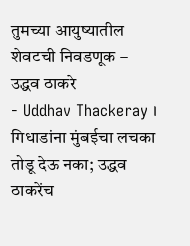तुमच्या आयुष्यातील शेवटची निवडणूक – उद्धव ठाकरे
- Uddhav Thackeray । गिधाडांना मुंबईचा लचका तोडू देऊ नका; उद्धव ठाकरेंच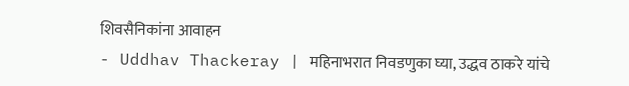शिवसैनिकांना आवाहन
- Uddhav Thackeray | महिनाभरात निवडणुका घ्या, उद्धव ठाकरे यांचे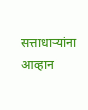सत्ताधाऱ्यांना आव्हान